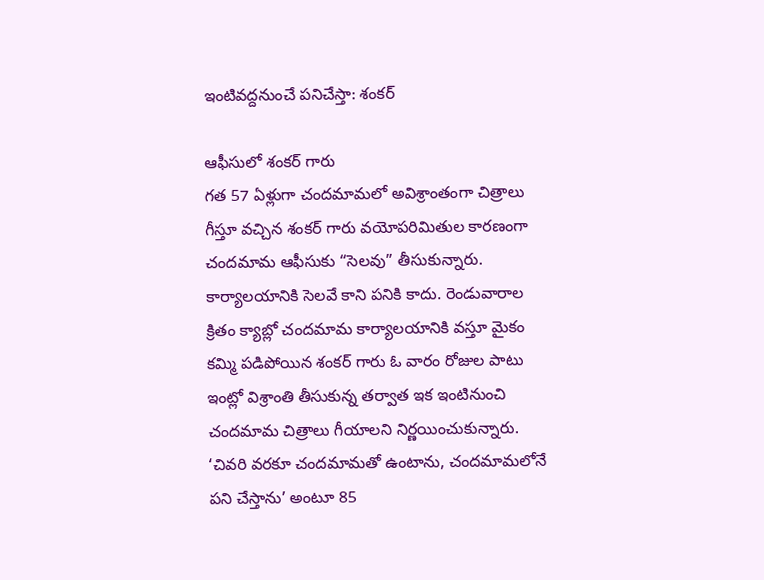ఇంటివద్దనుంచే పనిచేస్తా: శంకర్

ఆఫీసులో శంకర్ గారు
గత 57 ఏళ్లుగా చందమామలో అవిశ్రాంతంగా చిత్రాలు గీస్తూ వచ్చిన శంకర్ గారు వయోపరిమితుల కారణంగా చందమామ ఆఫీసుకు “సెలవు” తీసుకున్నారు. కార్యాలయానికి సెలవే కాని పనికి కాదు. రెండువారాల క్రితం క్యాబ్లో చందమామ కార్యాలయానికి వస్తూ మైకం కమ్మి పడిపోయిన శంకర్ గారు ఓ వారం రోజుల పాటు ఇంట్లో విశ్రాంతి తీసుకున్న తర్వాత ఇక ఇంటినుంచి చందమామ చిత్రాలు గీయాలని నిర్ణయించుకున్నారు.
‘చివరి వరకూ చందమామతో ఉంటాను, చందమామలోనే పని చేస్తాను’ అంటూ 85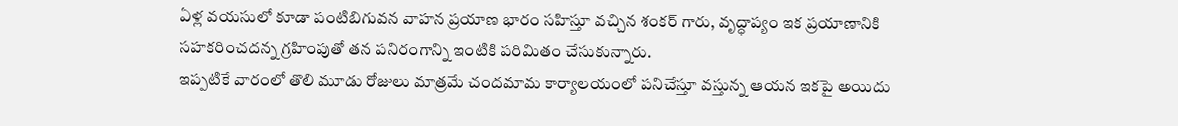ఏళ్ల వయసులో కూడా పంటిబిగువన వాహన ప్రయాణ భారం సహిస్తూ వచ్చిన శంకర్ గారు, వృద్ధాప్యం ఇక ప్రయాణానికి సహకరించదన్న గ్రహింపుతో తన పనిరంగాన్ని ఇంటికి పరిమితం చేసుకున్నారు.
ఇప్పటికే వారంలో తొలి మూడు రోజులు మాత్రమే చందమామ కార్యాలయంలో పనిచేస్తూ వస్తున్న ఆయన ఇకపై అయిదు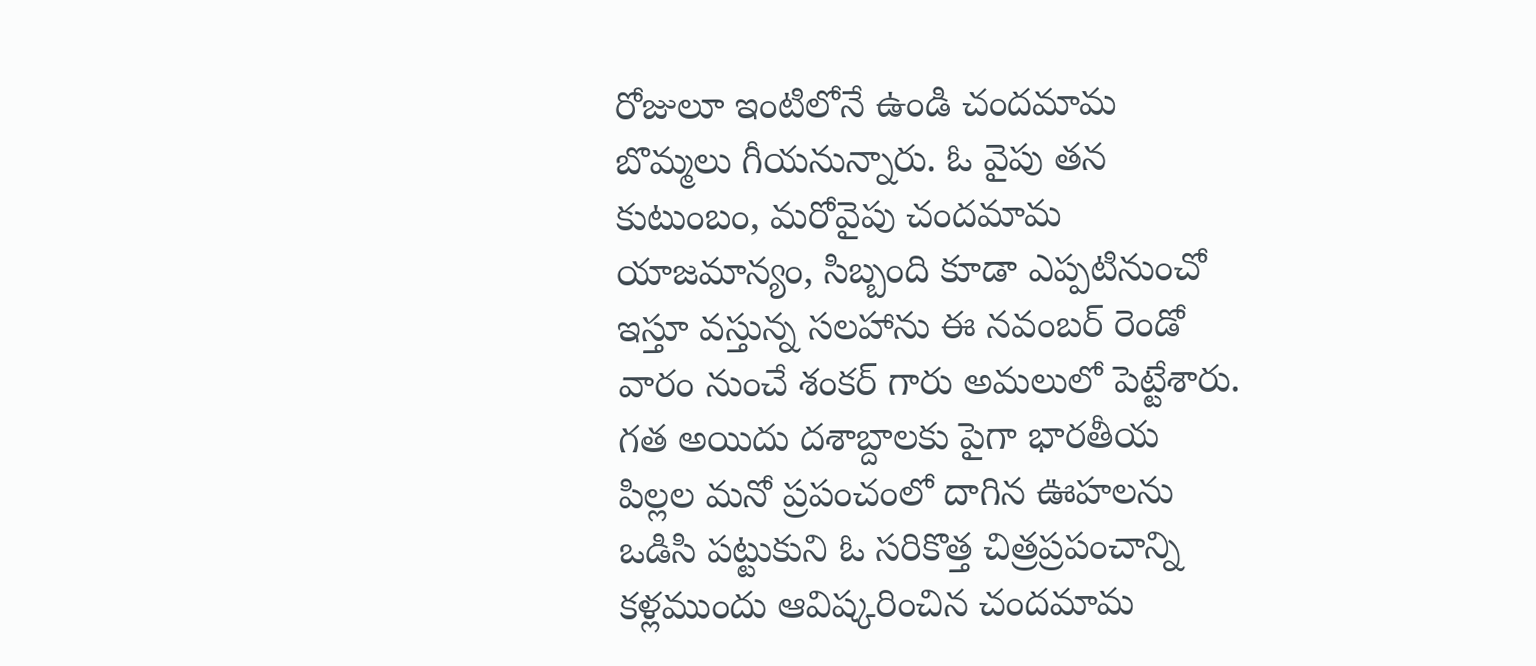రోజులూ ఇంటిలోనే ఉండి చందమామ బొమ్మలు గీయనున్నారు. ఓ వైపు తన కుటుంబం, మరోవైపు చందమామ యాజమాన్యం, సిబ్బంది కూడా ఎప్పటినుంచో ఇస్తూ వస్తున్న సలహాను ఈ నవంబర్ రెండో వారం నుంచే శంకర్ గారు అమలులో పెట్టేశారు.
గత అయిదు దశాబ్దాలకు పైగా భారతీయ పిల్లల మనో ప్రపంచంలో దాగిన ఊహలను ఒడిసి పట్టుకుని ఓ సరికొత్త చిత్రప్రపంచాన్ని కళ్లముందు ఆవిష్కరించిన చందమామ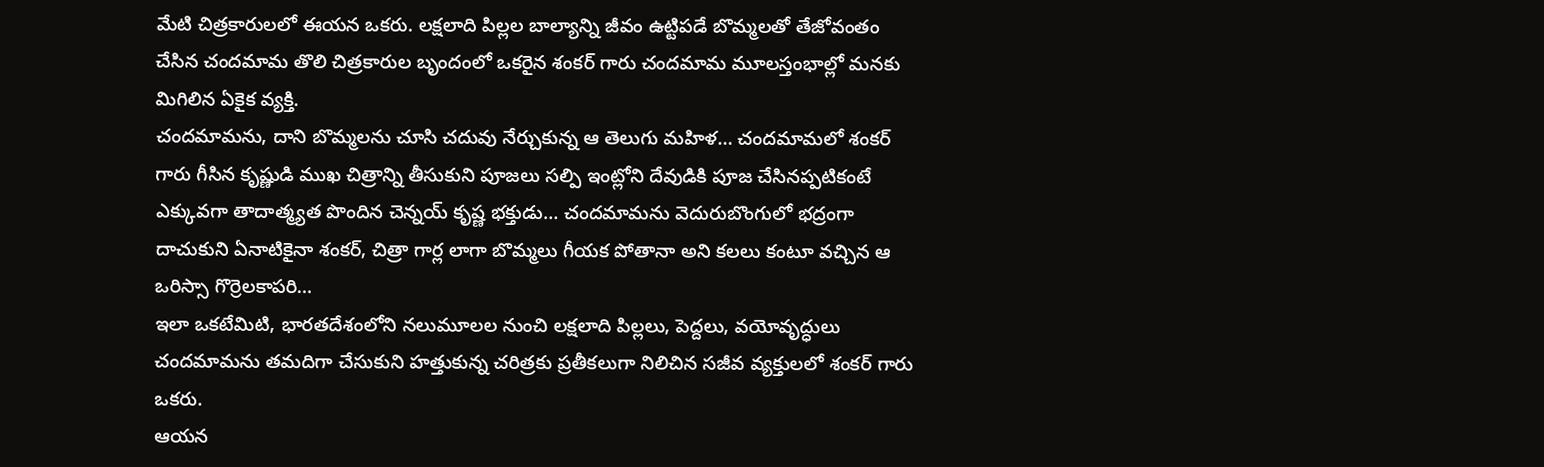మేటి చిత్రకారులలో ఈయన ఒకరు. లక్షలాది పిల్లల బాల్యాన్ని జీవం ఉట్టిపడే బొమ్మలతో తేజోవంతం చేసిన చందమామ తొలి చిత్రకారుల బృందంలో ఒకరైన శంకర్ గారు చందమామ మూలస్తంభాల్లో మనకు మిగిలిన ఏకైక వ్యక్తి.
చందమామను, దాని బొమ్మలను చూసి చదువు నేర్చుకున్న ఆ తెలుగు మహిళ… చందమామలో శంకర్ గారు గీసిన కృష్ణుడి ముఖ చిత్రాన్ని తీసుకుని పూజలు సల్పి ఇంట్లోని దేవుడికి పూజ చేసినప్పటికంటే ఎక్కువగా తాదాత్మ్యత పొందిన చెన్నయ్ కృష్ణ భక్తుడు… చందమామను వెదురుబొంగులో భద్రంగా దాచుకుని ఏనాటికైనా శంకర్, చిత్రా గార్ల లాగా బొమ్మలు గీయక పోతానా అని కలలు కంటూ వచ్చిన ఆ ఒరిస్సా గొర్రెలకాపరి…
ఇలా ఒకటేమిటి, భారతదేశంలోని నలుమూలల నుంచి లక్షలాది పిల్లలు, పెద్దలు, వయోవృద్ధులు చందమామను తమదిగా చేసుకుని హత్తుకున్న చరిత్రకు ప్రతీకలుగా నిలిచిన సజీవ వ్యక్తులలో శంకర్ గారు ఒకరు.
ఆయన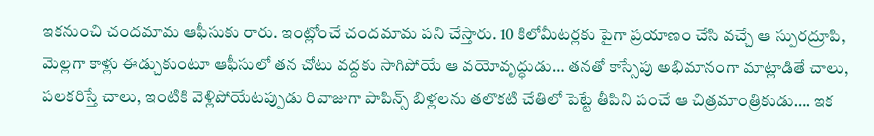ఇకనుంచి చందమామ ఆఫీసుకు రారు. ఇంట్లోంచే చందమామ పని చేస్తారు. 10 కిలోమీటర్లకు పైగా ప్రయాణం చేసి వచ్చే ఆ స్పురద్రూపి, మెల్లగా కాళ్లు ఈడ్చుకుంటూ ఆఫీసులో తన చోటు వద్దకు సాగిపోయే ఆ వయోవృద్ధుడు… తనతో కాస్సేపు అభిమానంగా మాట్లాడితే చాలు, పలకరిస్తే చాలు, ఇంటికి వెళ్లిపోయేటప్పుడు రివాజుగా పాపిన్స్ బిళ్లలను తలొకటి చేతిలో పెట్టే తీపిని పంచే ఆ చిత్రమాంత్రికుడు…. ఇక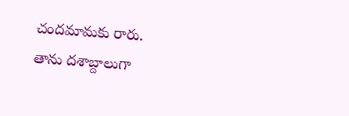చందమామకు రారు.
తాను దశాబ్దాలుగా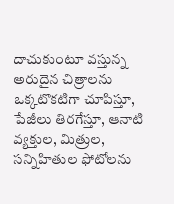దాచుకుంటూ వస్తున్న అరుదైన చిత్రాలను ఒక్కటొకటిగా చూపిస్తూ, పేజీలు తిరగేస్తూ, ఆనాటి వ్యక్తుల, మిత్రుల, సన్నిహితుల ఫోటోలను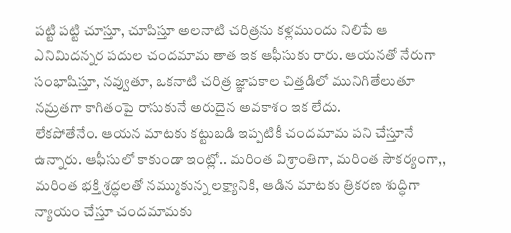పట్టి పట్టి చూస్తూ, చూపిస్తూ అలనాటి చరిత్రను కళ్లముందు నిలిపే ఆ ఎనిమిదన్నర పదుల చందమామ తాత ఇక ఆఫీసుకు రారు. ఆయనతో నేరుగా సంభాషిస్తూ, నవ్వుతూ, ఒకనాటి చరిత్ర జ్ఞాపకాల చిత్తడిలో మునిగితేలుతూ నమ్రతగా కాగితంపై రాసుకునే అరుదైన అవకాశం ఇక లేదు.
లేకపోతేనేం. ఆయన మాటకు కట్టుబడి ఇప్పటికీ చందమామ పని చేస్తూనే ఉన్నారు. ఆఫీసులో కాకుండా ఇంట్లో.. మరింత విశ్రాంతిగా, మరింత సౌకర్యంగా,, మరింత భక్తి శ్రద్ధలతో నమ్ముకున్న లక్ష్యానికి, ఆడిన మాటకు త్రికరణ శుద్ధిగా న్యాయం చేస్తూ చందమామకు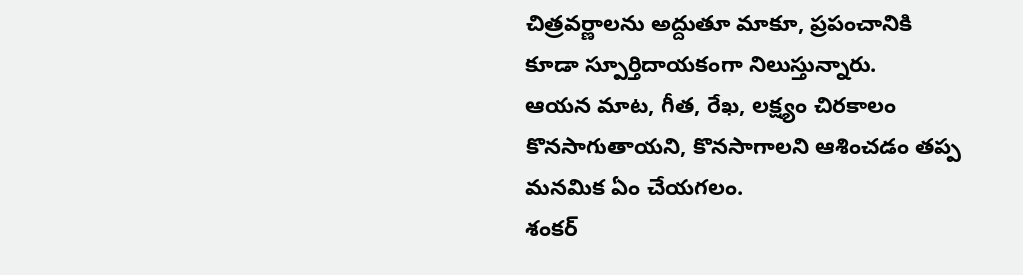చిత్రవర్ణాలను అద్దుతూ మాకూ, ప్రపంచానికి కూడా స్పూర్తిదాయకంగా నిలుస్తున్నారు.
ఆయన మాట, గీత, రేఖ, లక్ష్యం చిరకాలం కొనసాగుతాయని, కొనసాగాలని ఆశించడం తప్ప మనమిక ఏం చేయగలం.
శంకర్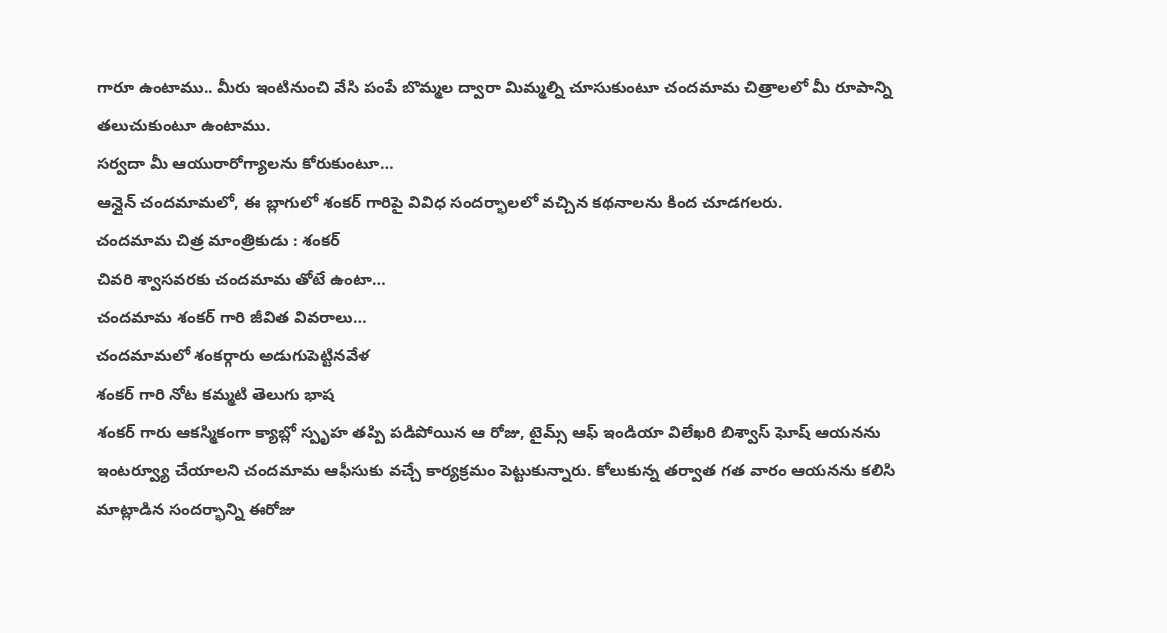గారూ ఉంటాము.. మీరు ఇంటినుంచి వేసి పంపే బొమ్మల ద్వారా మిమ్మల్ని చూసుకుంటూ చందమామ చిత్రాలలో మీ రూపాన్ని తలుచుకుంటూ ఉంటాము.
సర్వదా మీ ఆయురారోగ్యాలను కోరుకుంటూ…
ఆన్లైన్ చందమామలో, ఈ బ్లాగులో శంకర్ గారిపై వివిధ సందర్భాలలో వచ్చిన కథనాలను కింద చూడగలరు.
చందమామ చిత్ర మాంత్రికుడు : శంకర్
చివరి శ్వాసవరకు చందమామ తోటే ఉంటా…
చందమామ శంకర్ గారి జీవిత వివరాలు…
చందమామలో శంకర్గారు అడుగుపెట్టినవేళ
శంకర్ గారి నోట కమ్మటి తెలుగు భాష
శంకర్ గారు ఆకస్మికంగా క్యాబ్లో స్పృహ తప్పి పడిపోయిన ఆ రోజు, టైమ్స్ ఆఫ్ ఇండియా విలేఖరి బిశ్వాస్ ఘోష్ ఆయనను ఇంటర్వ్యూ చేయాలని చందమామ ఆఫీసుకు వచ్చే కార్యక్రమం పెట్టుకున్నారు. కోలుకున్న తర్వాత గత వారం ఆయనను కలిసి మాట్లాడిన సందర్భాన్ని ఈరోజు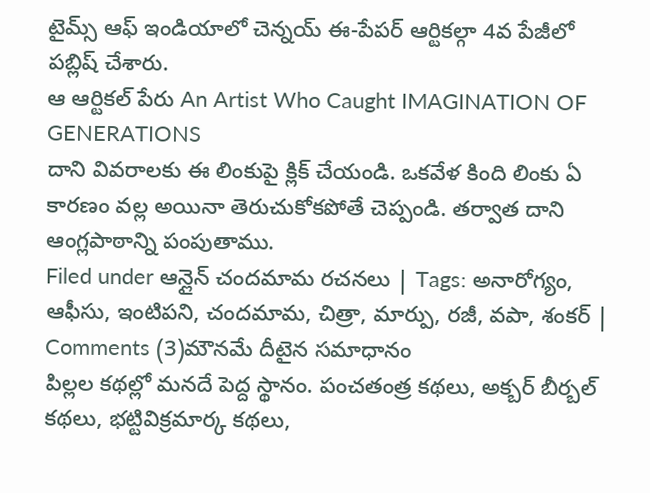టైమ్స్ ఆఫ్ ఇండియాలో చెన్నయ్ ఈ-పేపర్ ఆర్టికల్గా 4వ పేజీలో పబ్లిష్ చేశారు.
ఆ ఆర్టికల్ పేరు An Artist Who Caught IMAGINATION OF GENERATIONS
దాని వివరాలకు ఈ లింకుపై క్లిక్ చేయండి. ఒకవేళ కింది లింకు ఏ కారణం వల్ల అయినా తెరుచుకోకపోతే చెప్పండి. తర్వాత దాని ఆంగ్లపాఠాన్ని పంపుతాము.
Filed under ఆన్లైన్ చందమామ రచనలు | Tags: అనారోగ్యం, ఆఫీసు, ఇంటిపని, చందమామ, చిత్రా, మార్పు, రజీ, వపా, శంకర్ | Comments (3)మౌనమే దీటైన సమాధానం
పిల్లల కథల్లో మనదే పెద్ద స్థానం. పంచతంత్ర కథలు, అక్బర్ బీర్బల్ కథలు, భట్టివిక్రమార్క కథలు,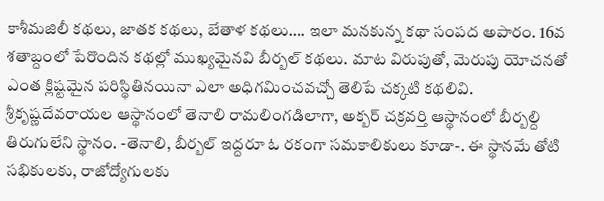కాశీమజిలీ కథలు, జాతక కథలు, బేతాళ కథలు…. ఇలా మనకున్న కథా సంపద అపారం. 16వ శతాబ్దంలో పేరొందిన కథల్లో ముఖ్యమైనవి బీర్బల్ కథలు. మాట విరుపుతో, మెరుపు యోచనతో ఎంత క్లిష్టమైన పరిస్థితినయినా ఎలా అధిగమించవచ్చో తెలిపే చక్కటి కథలివి.
శ్రీకృష్ణదేవరాయల ఆస్థానంలో తెనాలి రామలింగడిలాగా, అక్బర్ చక్రవర్తి ఆస్థానంలో బీర్బల్ది తిరుగులేని స్థానం. -తెనాలి, బీర్బల్ ఇద్దరూ ఓ రకంగా సమకాలికులు కూడా-. ఈ స్థానమే తోటి సభికులకు, రాజోద్యోగులకు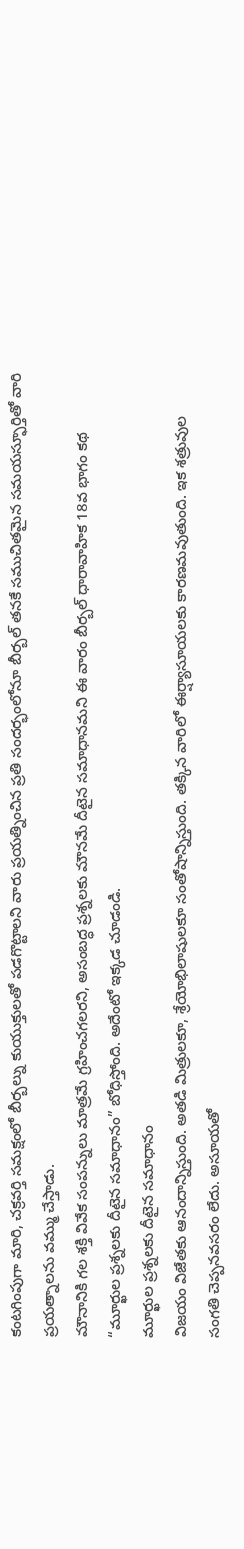కంటగింపుగా మారి, చక్రవర్తి సమక్షంలో బీర్బల్ను కుయుక్తులతో పడగొట్టాలని వారు ప్రయత్నించిన ప్రతి సందర్భంలోనూ బీర్బల్ తనకే సముచితమైన సమయస్ఫూర్తితో వారి ప్రయత్నాలను వమ్ము చేస్తాడు.
మౌనానికి గల శక్తి వివేక సంపన్నులు మాత్రమే గ్రహించగలరని, అసంబద్ధ ప్రశ్నలకు మౌనమే దీటైన సమాధానమని ఈ వారం బీర్బల్ ధారావాహిక 18వ భాగం కథ “మూర్ఖుల ప్రశ్నలకు దీటైన సమాధానం” బోధిస్తోంది. అదేంటో ఇక్కడ చూడండి.
మూర్ఖుల ప్రశ్నలకు దీటైన సమాధానం
విజయం విజేతకు ఆనందాన్నిస్తుంది. అతడి మిత్రులకూ, శ్రేయోభిలాషులకూ సంతోషాన్నిస్తుంది. తక్కిన వారిలో ఈర్ష్యాసూయలకు కారణమవుతుంది. ఇక శత్రువుల సంగతి చెప్పనవసరం లేదు. అసూయతో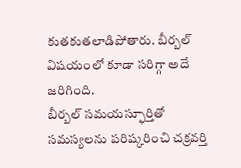కుతకుతలాడిపోతారు. బీర్బల్ విషయంలో కూడా సరిగ్గా అదే జరిగింది.
బీర్బల్ సమయస్ఫూర్తితో సమస్యలను పరిష్కరించి చక్రవర్తి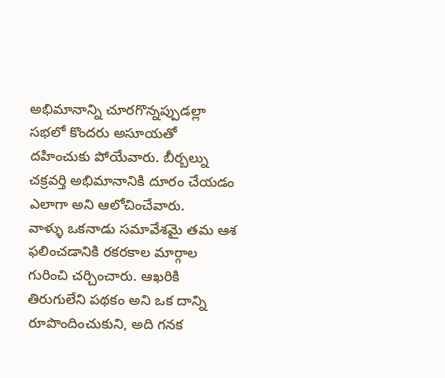అభిమానాన్ని చూరగొన్నప్పుడల్లా సభలో కొందరు అసూయతో దహించుకు పోయేవారు. బీర్బల్ను చక్రవర్తి అభిమానానికి దూరం చేయడం ఎలాగా అని ఆలోచించేవారు.
వాళ్ళు ఒకనాడు సమావేశమై తమ ఆశ ఫలించడానికి రకరకాల మార్గాల గురించి చర్చించారు. ఆఖరికి తిరుగులేని పథకం అని ఒక దాన్ని రూపొందించుకుని, అది గనక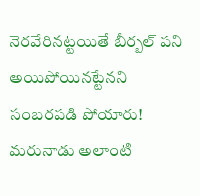నెరవేరినట్టయితే బీర్బల్ పని అయిపోయినట్టేనని సంబరపడి పోయారు!
మరునాడు అలాంటి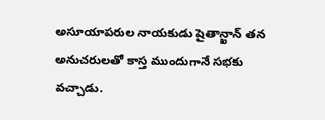అసూయాపరుల నాయకుడు షైతాన్ఖాన్ తన అనుచరులతో కాస్త ముందుగానే సభకు వచ్చాడు.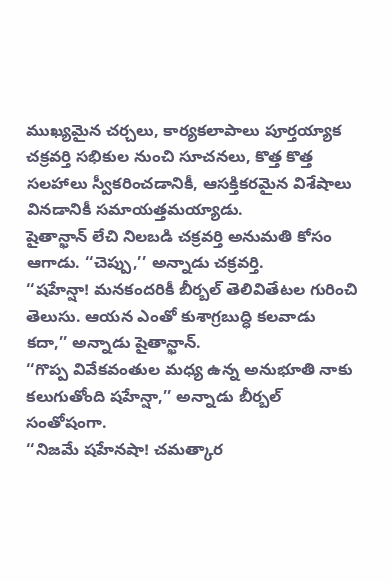ముఖ్యమైన చర్చలు, కార్యకలాపాలు పూర్తయ్యాక చక్రవర్తి సభికుల నుంచి సూచనలు, కొత్త కొత్త సలహాలు స్వీకరించడానికీ, ఆసక్తికరమైన విశేషాలు వినడానికీ సమాయత్తమయ్యాడు.
షైతాన్ఖాన్ లేచి నిలబడి చక్రవర్తి అనుమతి కోసం ఆగాడు. ‘‘చెప్పు,’’ అన్నాడు చక్రవర్తి.
‘‘షహేన్షా! మనకందరికీ బీర్బల్ తెలివితేటల గురించి తెలుసు. ఆయన ఎంతో కుశాగ్రబుద్ధి కలవాడు కదా,’’ అన్నాడు షైతాన్ఖాన్.
‘‘గొప్ప వివేకవంతుల మధ్య ఉన్న అనుభూతి నాకు కలుగుతోంది షహేన్షా,’’ అన్నాడు బీర్బల్ సంతోషంగా.
‘‘నిజమే షహేనషా! చమత్కార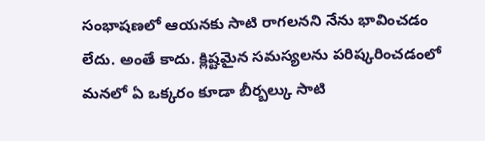సంభాషణలో ఆయనకు సాటి రాగలనని నేను భావించడం లేదు. అంతే కాదు. క్లిష్టమైన సమస్యలను పరిష్కరించడంలో మనలో ఏ ఒక్కరం కూడా బీర్బల్కు సాటి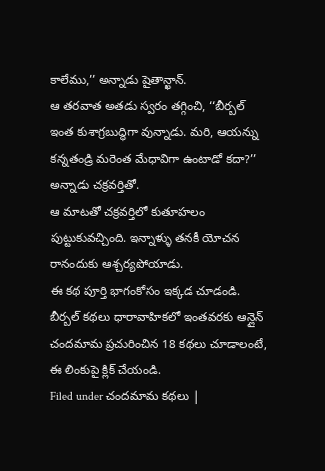కాలేము,’’ అన్నాడు షైతాన్ఖాన్.
ఆ తరవాత అతడు స్వరం తగ్గించి, ‘‘బీర్బల్ ఇంత కుశాగ్రబుద్ధిగా వున్నాడు. మరి, ఆయన్ను కన్నతండ్రి మరెంత మేధావిగా ఉంటాడో కదా?’’ అన్నాడు చక్రవర్తితో.
ఆ మాటతో చక్రవర్తిలో కుతూహలం పుట్టుకువచ్చింది. ఇన్నాళ్ళు తనకీ యోచన రానందుకు ఆశ్చర్యపోయాడు.
ఈ కథ పూర్తి భాగంకోసం ఇక్కడ చూడండి.
బీర్బల్ కథలు ధారావాహికలో ఇంతవరకు ఆన్లైన్ చందమామ ప్రచురించిన 18 కథలు చూడాలంటే, ఈ లింకుపై క్లిక్ చేయండి.
Filed under చందమామ కథలు |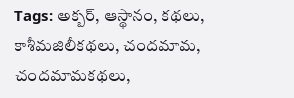Tags: అక్బర్, ఆస్థానం, కథలు, కాశీమజిలీకథలు, చందమామ, చందమామకథలు,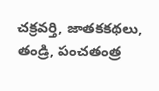చక్రవర్తి, జాతకకథలు, తండ్రి, పంచతంత్ర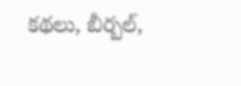కథలు, బీర్బల్,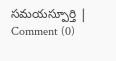సమయస్పూర్తి | Comment (0)